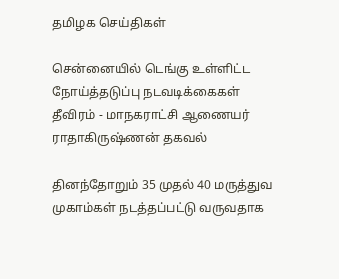தமிழக செய்திகள்

சென்னையில் டெங்கு உள்ளிட்ட நோய்த்தடுப்பு நடவடிக்கைகள் தீவிரம் - மாநகராட்சி ஆணையர் ராதாகிருஷ்ணன் தகவல்

தினந்தோறும் 35 முதல் 40 மருத்துவ முகாம்கள் நடத்தப்பட்டு வருவதாக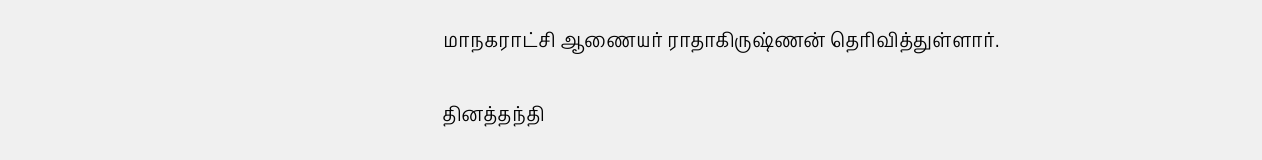மாநகராட்சி ஆணையர் ராதாகிருஷ்ணன் தெரிவித்துள்ளார்.

தினத்தந்தி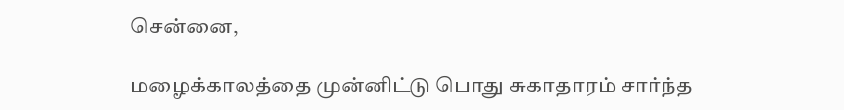சென்னை,

மழைக்காலத்தை முன்னிட்டு பொது சுகாதாரம் சார்ந்த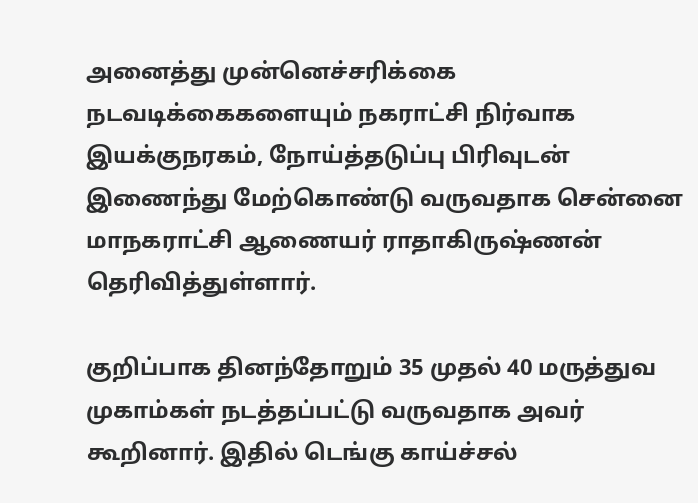அனைத்து முன்னெச்சரிக்கை நடவடிக்கைகளையும் நகராட்சி நிர்வாக இயக்குநரகம், நோய்த்தடுப்பு பிரிவுடன் இணைந்து மேற்கொண்டு வருவதாக சென்னை மாநகராட்சி ஆணையர் ராதாகிருஷ்ணன் தெரிவித்துள்ளார்.

குறிப்பாக தினந்தோறும் 35 முதல் 40 மருத்துவ முகாம்கள் நடத்தப்பட்டு வருவதாக அவர் கூறினார். இதில் டெங்கு காய்ச்சல்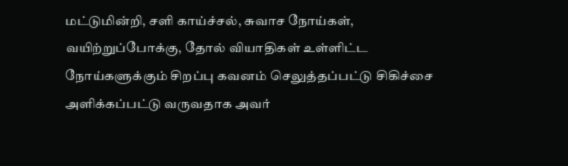மட்டுமின்றி, சளி காய்ச்சல், சுவாச நோய்கள், வயிற்றுப்போக்கு, தோல் வியாதிகள் உள்ளிட்ட நோய்களுக்கும் சிறப்பு கவனம் செலுத்தப்பட்டு சிகிச்சை அளிக்கப்பட்டு வருவதாக அவர்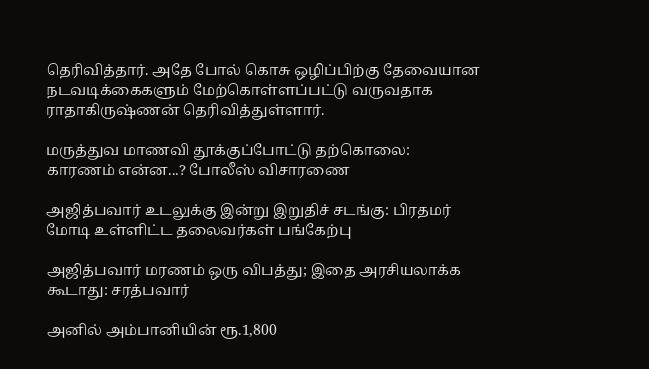தெரிவித்தார். அதே போல் கொசு ஒழிப்பிற்கு தேவையான நடவடிக்கைகளும் மேற்கொள்ளப்பட்டு வருவதாக ராதாகிருஷ்ணன் தெரிவித்துள்ளார்.

மருத்துவ மாணவி தூக்குப்போட்டு தற்கொலை: காரணம் என்ன...? போலீஸ் விசாரணை

அஜித்பவார் உடலுக்கு இன்று இறுதிச் சடங்கு: பிரதமர் மோடி உள்ளிட்ட தலைவர்கள் பங்கேற்பு

அஜித்பவார் மரணம் ஒரு விபத்து; இதை அரசியலாக்க கூடாது: சரத்பவார்

அனில் அம்பானியின் ரூ.1,800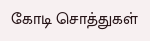கோடி சொத்துகள்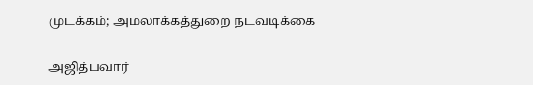முடக்கம்; அமலாக்கத்துறை நடவடிக்கை

அஜித்பவார்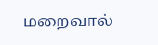மறைவால்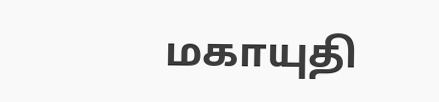மகாயுதி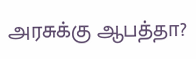அரசுக்கு ஆபத்தா?